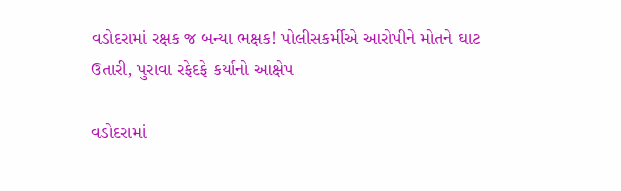વડોદરામાં રક્ષક જ બન્યા ભક્ષક! પોલીસકર્મીએ આરોપીને મોતને ઘાટ ઉતારી, પુરાવા રફેદફે કર્યાનો આક્ષેપ

વડોદરામાં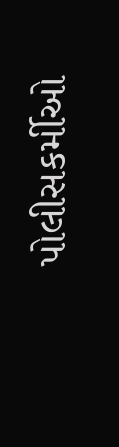પોલીસકર્મીઓ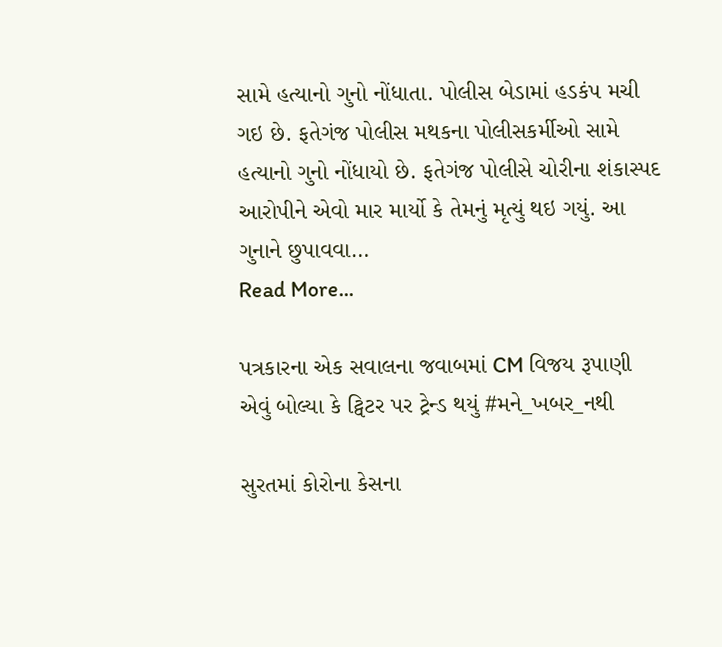સામે હત્યાનો ગુનો નોંધાતા. પોલીસ બેડામાં હડકંપ મચી ગઇ છે. ફતેગંજ પોલીસ મથકના પોલીસકર્મીઓ સામે હત્યાનો ગુનો નોંધાયો છે. ફતેગંજ પોલીસે ચોરીના શંકાસ્પદ આરોપીને એવો માર માર્યો કે તેમનું મૃત્યું થઇ ગયું. આ ગુનાને છુપાવવા…
Read More...

પત્રકારના એક સવાલના જવાબમાં CM વિજય રૂપાણી એવું બોલ્યા કે ટ્વિટર પર ટ્રેન્ડ થયું #મને_ખબર_નથી

સુરતમાં કોરોના કેસના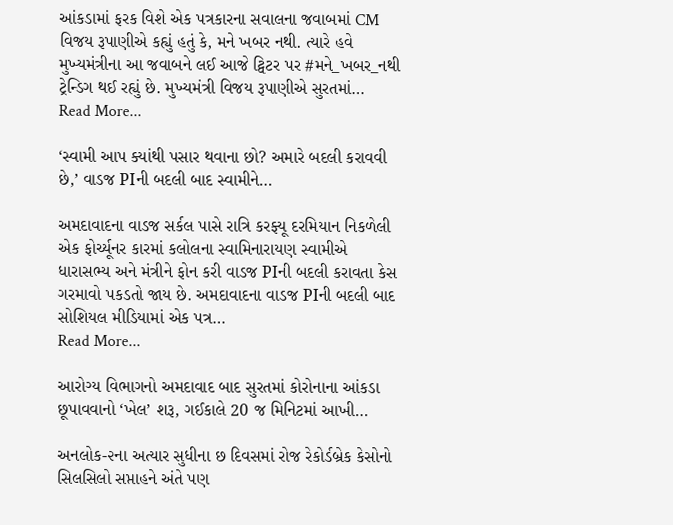આંકડામાં ફરક વિશે એક પત્રકારના સવાલના જવાબમાં CM વિજય રૂપાણીએ કહ્યું હતું કે, મને ખબર નથી. ત્યારે હવે મુખ્યમંત્રીના આ જવાબને લઈ આજે ટ્વિટર પર #મને_ખબર_નથી ટ્રેન્ડિગ થઈ રહ્યું છે. મુખ્યમંત્રી વિજય રૂપાણીએ સુરતમાં…
Read More...

‘સ્વામી આપ ક્યાંથી પસાર થવાના છો? અમારે બદલી કરાવવી છે,’ વાડજ PIની બદલી બાદ સ્વામીને…

અમદાવાદના વાડજ સર્કલ પાસે રાત્રિ કરફ્યૂ દરમિયાન નિકળેલી એક ફોર્ચ્યૂનર કારમાં કલોલના સ્વામિનારાયણ સ્વામીએ ધારાસભ્ય અને મંત્રીને ફોન કરી વાડજ PIની બદલી કરાવતા કેસ ગરમાવો પકડતો જાય છે. અમદાવાદના વાડજ PIની બદલી બાદ સોશિયલ મીડિયામાં એક પત્ર…
Read More...

આરોગ્ય વિભાગનો અમદાવાદ બાદ સુરતમાં કોરોનાના આંકડા છૂપાવવાનો ‘ખેલ’ શરૂ, ગઈકાલે 20 જ મિનિટમાં આખી…

અનલોક-૨ના અત્યાર સુધીના છ દિવસમાં રોજ રેકોર્ડબ્રેક કેસોનો સિલસિલો સપ્તાહને અંતે પણ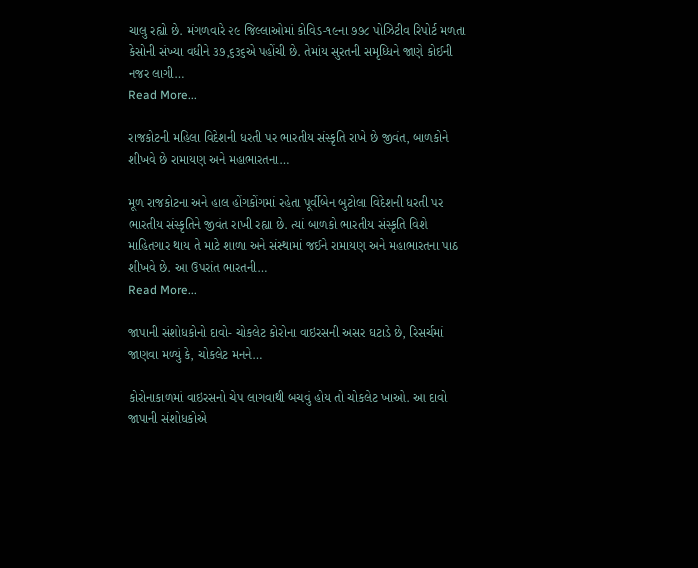ચાલુ રહ્યો છે. મંગળવારે ૨૯ જિલ્લાઓમાં કોવિડ-૧૯ના ૭૭૮ પોઝિટીવ રિપોર્ટ મળતા કેસોની સંખ્યા વધીને ૩૭,૬૩૬એ પહોંચી છે. તેમાંય સુરતની સમૃધ્ધિને જાણે કોઈની નજર લાગી…
Read More...

રાજકોટની મહિલા વિદેશની ધરતી પર ભારતીય સંસ્કૃતિ રાખે છે જીવંત, બાળકોને શીખવે છે રામાયણ અને મહાભારતના…

મૂળ રાજકોટના અને હાલ હોંગકોંગમાં રહેતા પૂર્વીબેન બુટોલા વિદેશની ધરતી પર ભારતીય સંસ્કૃતિને જીવંત રાખી રહ્યા છે. ત્યાં બાળકો ભારતીય સંસ્કૃતિ વિશે માહિતગાર થાય તે માટે શાળા અને સંસ્થામાં જઈને રામાયણ અને મહાભારતના પાઠ શીખવે છે. આ ઉપરાંત ભારતની…
Read More...

જાપાની સંશોધકોનો દાવો- ચોકલેટ કોરોના વાઇરસની અસર ઘટાડે છે, રિસર્ચમાં જાણવા મળ્યું કે, ચોકલેટ મનને…

કોરોનાકાળમાં વાઇરસનો ચેપ લાગવાથી બચવું હોય તો ચોકલેટ ખાઓ. આ દાવો જાપાની સંશોધકોએ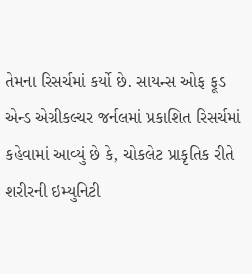તેમના રિસર્ચમાં કર્યો છે. સાયન્સ ઓફ ફૂડ એન્ડ એગ્રીકલ્ચર જર્નલમાં પ્રકાશિત રિસર્ચમાં કહેવામાં આવ્યું છે કે, ચોકલેટ પ્રાકૃતિક રીતે શરીરની ઇમ્યુનિટી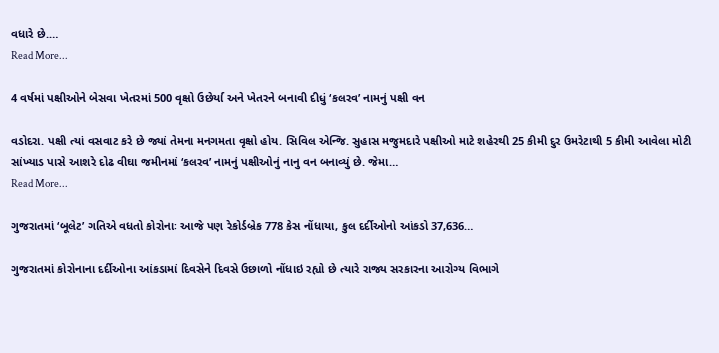વધારે છે.…
Read More...

4 વર્ષમાં પક્ષીઓને બેસવા ખેતરમાં 500 વૃક્ષો ઉછેર્યા અને ખેતરને બનાવી દીધું ‘કલરવ’ નામનું પક્ષી વન

વડોદરા. પક્ષી ત્યાં વસવાટ કરે છે જ્યાં તેમના મનગમતા વૃક્ષો હોય. સિવિલ એન્જિ. સુહાસ મજુમદારે પક્ષીઓ માટે શહેરથી 25 કીમી દુર ઉમરેટાથી 5 કીમી આવેલા મોટી સાંખ્યાડ પાસે આશરે દોઢ વીઘા જમીનમાં ‘કલરવ’ નામનું પક્ષીઓનું નાનુ વન બનાવ્યું છે. જેમા…
Read More...

ગુજરાતમાં ‘બૂલેટ’ ગતિએ વધતો કોરોનાઃ આજે પણ રેકોર્ડબ્રેક 778 કેસ નોંધાયા, કુલ દર્દીઓનો આંકડો 37,636…

ગુજરાતમાં કોરોનાના દર્દીઓના આંકડામાં દિવસેને દિવસે ઉછાળો નોંધાઇ રહ્યો છે ત્યારે રાજ્ય સરકારના આરોગ્ય વિભાગે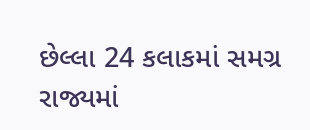છેલ્લા 24 કલાકમાં સમગ્ર રાજ્યમાં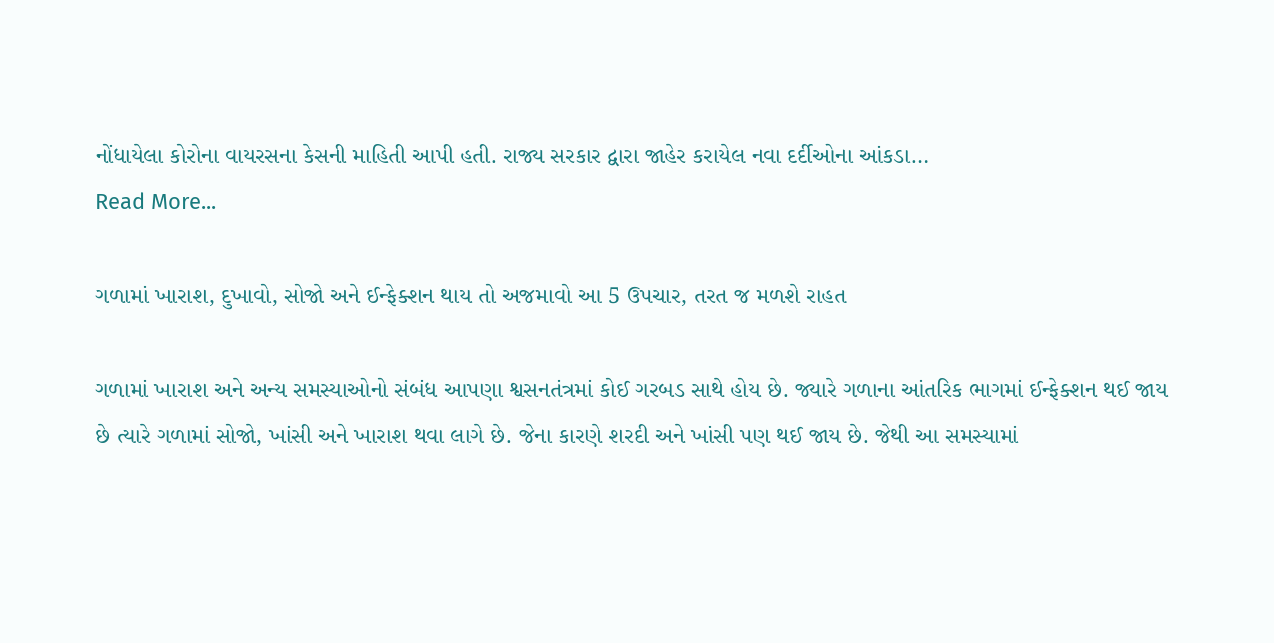નોંધાયેલા કોરોના વાયરસના કેસની માહિતી આપી હતી. રાજ્ય સરકાર દ્વારા જાહેર કરાયેલ નવા દર્દીઓના આંકડા…
Read More...

ગળામાં ખારાશ, દુખાવો, સોજો અને ઈન્ફેક્શન થાય તો અજમાવો આ 5 ઉપચાર, તરત જ મળશે રાહત

ગળામાં ખારાશ અને અન્ય સમસ્યાઓનો સંબંધ આપણા શ્વસનતંત્રમાં કોઈ ગરબડ સાથે હોય છે. જ્યારે ગળાના આંતરિક ભાગમાં ઈન્ફેક્શન થઈ જાય છે ત્યારે ગળામાં સોજો, ખાંસી અને ખારાશ થવા લાગે છે. જેના કારણે શરદી અને ખાંસી પણ થઈ જાય છે. જેથી આ સમસ્યામાં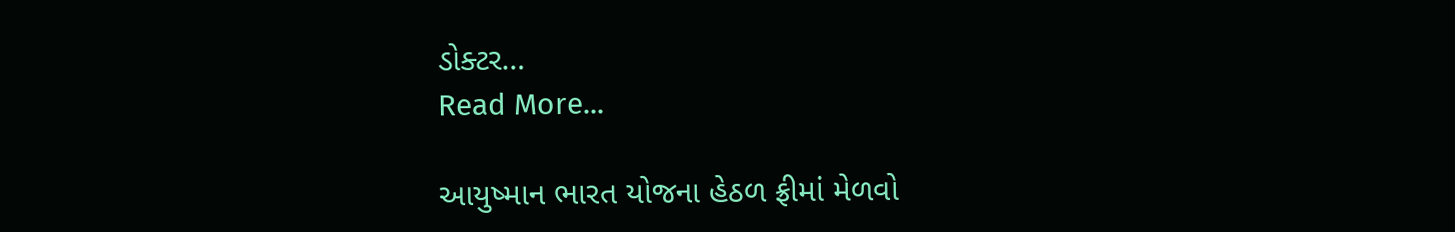ડોક્ટર…
Read More...

આયુષ્માન ભારત યોજના હેઠળ ફ્રીમાં મેળવો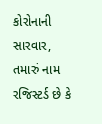કોરોનાની સારવાર, તમારું નામ રજિસ્ટર્ડ છે કે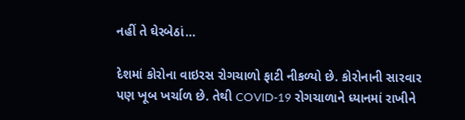નહીં તે ઘેરબેઠાં…

દેશમાં કોરોના વાઇરસ રોગચાળો ફાટી નીકળ્યો છે. કોરોનાની સારવાર પણ ખૂબ ખર્ચાળ છે. તેથી COVID-19 રોગચાળાને ધ્યાનમાં રાખીને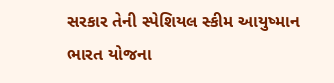સરકાર તેની સ્પેશિયલ સ્કીમ આયુષ્માન ભારત યોજના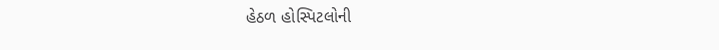હેઠળ હોસ્પિટલોની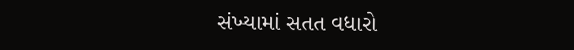સંખ્યામાં સતત વધારો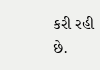કરી રહી છે.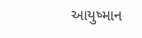આયુષ્માન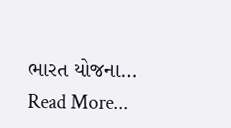ભારત યોજના…
Read More...